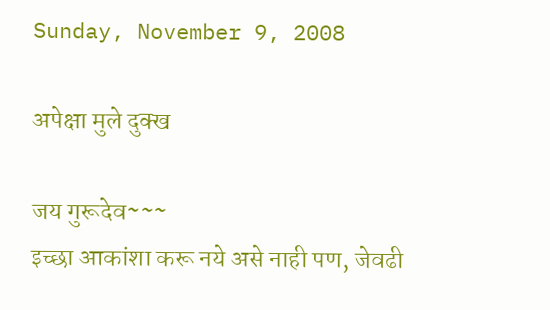Sunday, November 9, 2008

अपेक्षा मुले दुक्ख

जय गुरूदेव~~~
इच्छा आकांशा करू नये असे नाही पण, जेवढी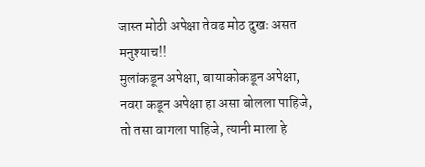जास्त मोठी अपेक्षा तेवढ मोठ दुखः असत मनुश्याच!!
मुलांकडून अपेक्षा, बायाकोकडून अपेक्षा, नवरा कडून अपेक्षा हा असा बोलला पाहिजे, तो तसा वागला पाहिजे, त्यानी माला हे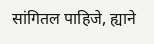सांगितल पाहिजे, ह्याने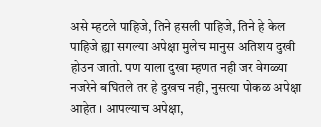असे म्हटले पाहिजे, तिने हसली पाहिजे, तिने हे केल पाहिजे ह्या सगल्या अपेक्षा मुलेच मानुस अतिशय दुखी होउन जातो. पण याला दुखा म्हणत नही जर वेगळ्या नजरेने बघितले तर हे दुखच नही, नुसत्या पोकळ अपेक्षा आहेत । आपल्याच अपेक्षा,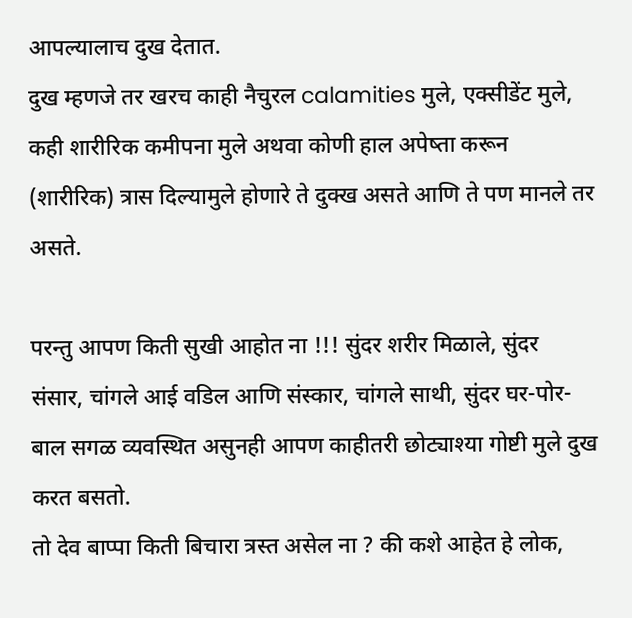आपल्यालाच दुख देतात.
दुख म्हणजे तर खरच काही नैचुरल calamities मुले, एक्सीडेंट मुले, कही शारीरिक कमीपना मुले अथवा कोणी हाल अपेष्ता करून (शारीरिक) त्रास दिल्यामुले होणारे ते दुक्ख असते आणि ते पण मानले तर असते.

परन्तु आपण किती सुखी आहोत ना !!! सुंदर शरीर मिळाले, सुंदर संसार, चांगले आई वडिल आणि संस्कार, चांगले साथी, सुंदर घर-पोर-बाल सगळ व्यवस्थित असुनही आपण काहीतरी छोट्याश्या गोष्टी मुले दुख करत बसतो.
तो देव बाप्पा किती बिचारा त्रस्त असेल ना ? की कशे आहेत हे लोक,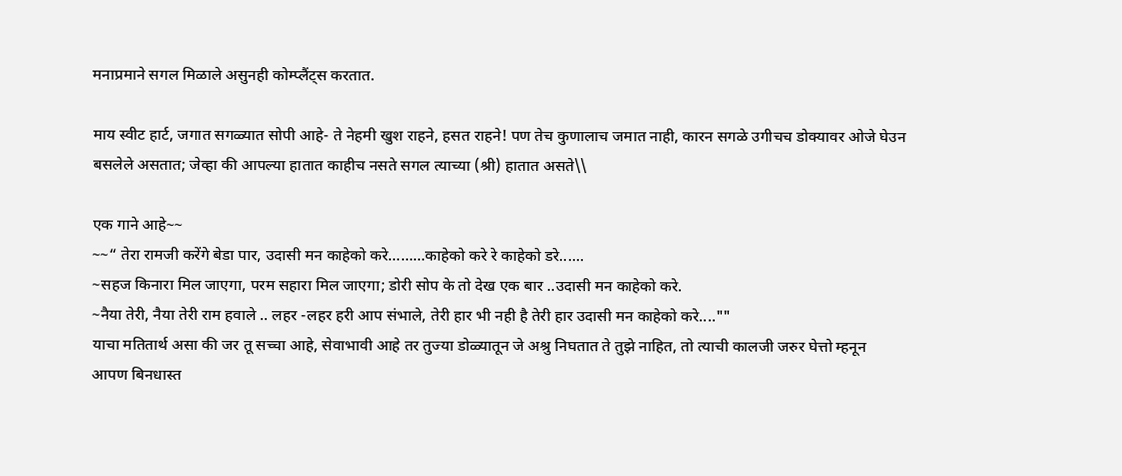मनाप्रमाने सगल मिळाले असुनही कोम्प्लैंट्स करतात.

माय स्वीट हार्ट, जगात सगळ्यात सोपी आहे- ते नेहमी खुश राहने, हसत राहने! पण तेच कुणालाच जमात नाही, कारन सगळे उगीचच डोक्यावर ओजे घेउन बसलेले असतात; जेव्हा की आपल्या हातात काहीच नसते सगल त्याच्या (श्री) हातात असते\\

एक गाने आहे~~
~~“ तेरा रामजी करेंगे बेडा पार, उदासी मन काहेको करे………काहेको करे रे काहेको डरे......
~सहज किनारा मिल जाएगा, परम सहारा मिल जाएगा; डोरी सोप के तो देख एक बार ..उदासी मन काहेको करे.
~नैया तेरी, नैया तेरी राम हवाले .. लहर -लहर हरी आप संभाले, तेरी हार भी नही है तेरी हार उदासी मन काहेको करे....""
याचा मतितार्थ असा की जर तू सच्चा आहे, सेवाभावी आहे तर तुज्या डोळ्यातून जे अश्रु निघतात ते तुझे नाहित, तो त्याची कालजी जरुर घेत्तो म्हनून आपण बिनधास्त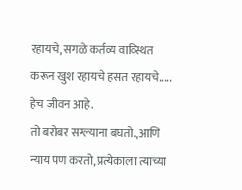रहायचे, सगळे कर्तव्य वाव्स्थित करून खुश रहायचे हसत रहायचे..... हेच जीवन आहे.
तो बरोबर सग्ल्याना बघतो.,आणि न्याय पण करतो, प्रत्येकाला त्याच्या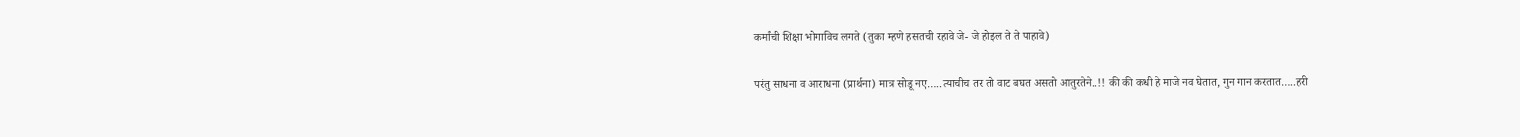कर्मांची शिक्षा भोगाविच लगते (तुका म्हणे हसतची रहावे जे- जे होइल ते ते पाहावे)

परंतु साधना व आराधना (प्रार्थना) मात्र सोडू नए…..त्याचीच तर तो वाट बघत असतो आतुरतेने..!! की की कधी हे माजे नव घेतात, गुन गान करतात…..हरी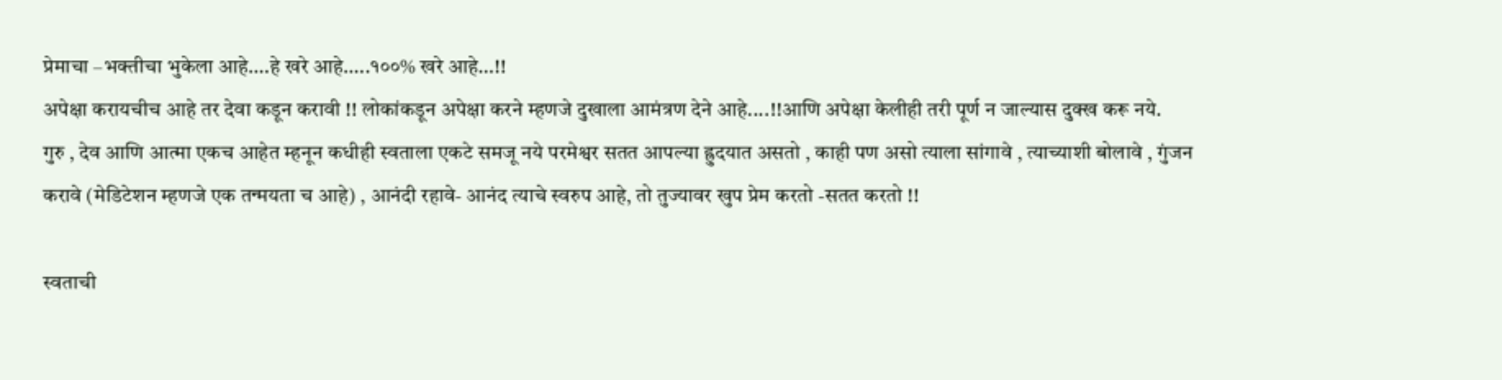प्रेमाचा –भक्तीचा भुकेला आहे….हे खरे आहे…..१००% खरे आहे…!!
अपेक्षा करायचीच आहे तर देवा कडून करावी !! लोकांकडून अपेक्षा करने म्हणजे दुखाला आमंत्रण देने आहे....!!आणि अपेक्षा केलीही तरी पूर्ण न जाल्यास दुक्ख करू नये.
गुरु , देव आणि आत्मा एकच आहेत म्हनून कधीही स्वताला एकटे समजू नये परमेश्वर सतत आपल्या ह्रुदयात असतो , काही पण असो त्याला सांगावे , त्याच्याशी बोलावे , गुंजन करावे (मेडिटेशन म्हणजे एक तन्मयता च आहे) , आनंदी रहावे- आनंद त्याचे स्वरुप आहे, तो तुज्यावर खुप प्रेम करतो -सतत करतो !!

स्वताची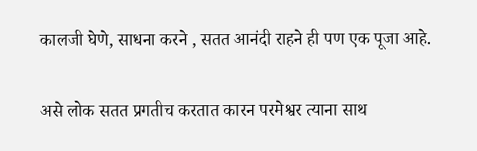कालजी घेणे, साधना करने , सतत आनंदी राहने ही पण एक पूजा आहे.

असे लोक सतत प्रगतीच करतात कारन परमेश्वर त्याना साथ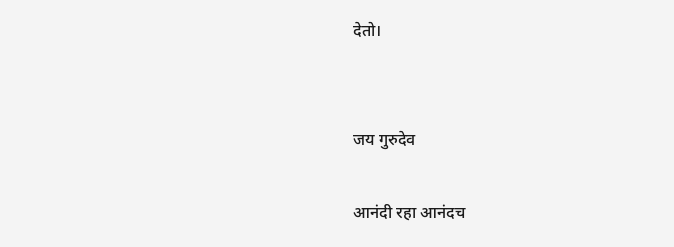देतो।


जय गुरुदेव

आनंदी रहा आनंदच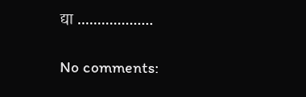द्या ...................

No comments: